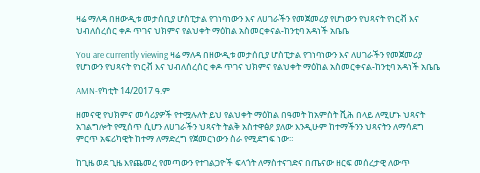ዛሬ ማለዳ በዘውዲቱ መታሰቢያ ሆስፒታል የገነባነውን እና ለሀገራችን የመጀመሪያ የሆነውን የህጻናት የነርቭ እና ህብለሰረሰር ቀዶ ጥገና ህክምና የልህቀት ማዕከል አስመርቀናል-ከንቲባ አዳነች አቤቤ

You are currently viewing ዛሬ ማለዳ በዘውዲቱ መታሰቢያ ሆስፒታል የገነባነውን እና ለሀገራችን የመጀመሪያ የሆነውን የህጻናት የነርቭ እና ህብለሰረሰር ቀዶ ጥገና ህክምና የልህቀት ማዕከል አስመርቀናል-ከንቲባ አዳነች አቤቤ

AMN-የካቲት 14/2017 ዓ.ም

ዘመናዊ የህክምና መሳሪያዎች የተሟሉለት ይህ የልህቀት ማዕከል በዓመት ከአምስት ሺሕ በላይ ለሚሆኑ ህጻናት አገልግሎት የሚሰጥ ሲሆን ለሀገራችን ህጻናት ትልቅ አስተዋፅዖ ያለው እንዲሁም ከተማችንን ህጻናትን ለማሳደግ ምርጥ አፍሪካዊት ከተማ ለማድረግ የጀመርነውን ስራ የሚደግፍ ነው።

ከጊዜ ወደ ጊዜ እየጨመረ የመጣውን የተገልጋዮች ፍላጎት ለማስተናገድና በጤናው ዘርፍ መሰረታዊ ለውጥ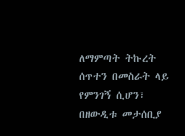ለማምጣት ትኩረት ሰጥተን በመስራት ላይ የምንገኝ ሲሆን፣ በዘውዲቱ መታሰቢያ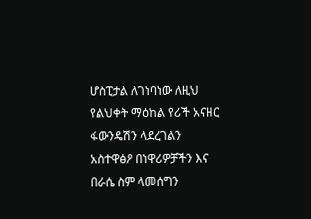ሆስፒታል ለገነባነው ለዚህ የልህቀት ማዕከል የሪች አናዘር ፋውንዴሽን ላደረገልን አስተዋፅዖ በነዋሪዎቻችን እና በራሴ ስም ላመሰግን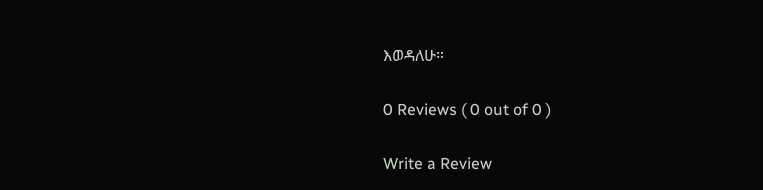እወዳለሁ።

0 Reviews ( 0 out of 0 )

Write a Review